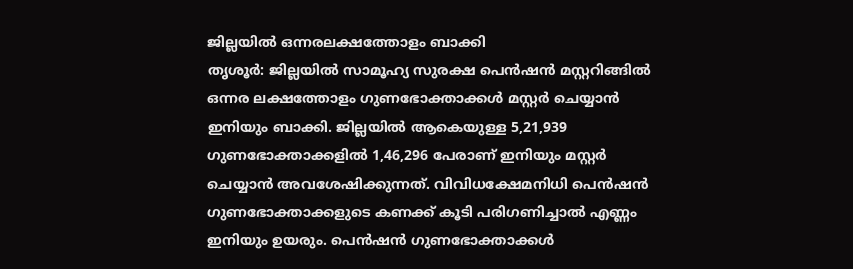ജില്ലയിൽ ഒന്നരലക്ഷത്തോളം ബാക്കി
തൃശൂർ: ജില്ലയിൽ സാമൂഹ്യ സുരക്ഷ പെൻഷൻ മസ്റ്ററിങ്ങിൽ ഒന്നര ലക്ഷത്തോളം ഗുണഭോക്താക്കൾ മസ്റ്റർ ചെയ്യാൻ ഇനിയും ബാക്കി. ജില്ലയിൽ ആകെയുള്ള 5,21,939 ഗുണഭോക്താക്കളിൽ 1,46,296 പേരാണ് ഇനിയും മസ്റ്റർ ചെയ്യാൻ അവശേഷിക്കുന്നത്. വിവിധക്ഷേമനിധി പെൻഷൻ ഗുണഭോക്താക്കളുടെ കണക്ക് കൂടി പരിഗണിച്ചാൽ എണ്ണം ഇനിയും ഉയരും. പെൻഷൻ ഗുണഭോക്താക്കൾ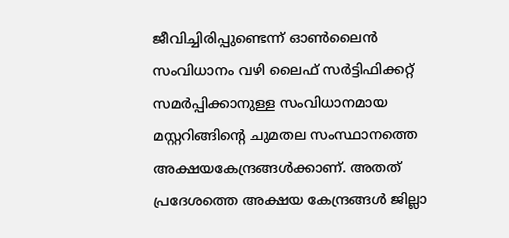ജീവിച്ചിരിപ്പുണ്ടെന്ന് ഓൺലൈൻ സംവിധാനം വഴി ലൈഫ് സർട്ടിഫിക്കറ്റ് സമർപ്പിക്കാനുള്ള സംവിധാനമായ മസ്റ്ററിങ്ങിന്റെ ചുമതല സംസ്ഥാനത്തെ അക്ഷയകേന്ദ്രങ്ങൾക്കാണ്. അതത് പ്രദേശത്തെ അക്ഷയ കേന്ദ്രങ്ങൾ ജില്ലാ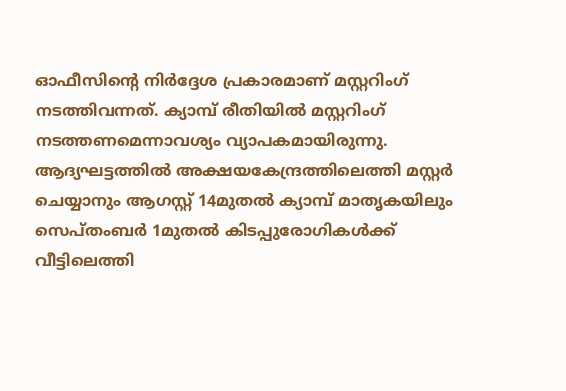ഓഫീസിന്റെ നിർദ്ദേശ പ്രകാരമാണ് മസ്റ്ററിംഗ് നടത്തിവന്നത്. ക്യാമ്പ് രീതിയിൽ മസ്റ്ററിംഗ് നടത്തണമെന്നാവശ്യം വ്യാപകമായിരുന്നു. ആദ്യഘട്ടത്തിൽ അക്ഷയകേന്ദ്രത്തിലെത്തി മസ്റ്റർ ചെയ്യാനും ആഗസ്റ്റ് 14മുതൽ ക്യാമ്പ് മാതൃകയിലും സെപ്തംബർ 1മുതൽ കിടപ്പുരോഗികൾക്ക് വീട്ടിലെത്തി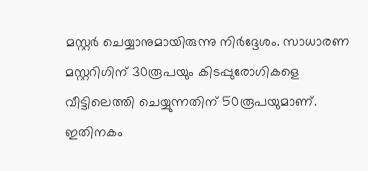മസ്റ്റർ ചെയ്യാനുമായിരുന്നു നിർദ്ദേശം. സാധാരണ മസ്റ്ററിഗിന് 30രൂപയും കിടപ്പുരോഗികളെ വീട്ടിലെത്തി ചെയ്യുന്നതിന് 50രൂപയുമാണ്. ഇതിനകം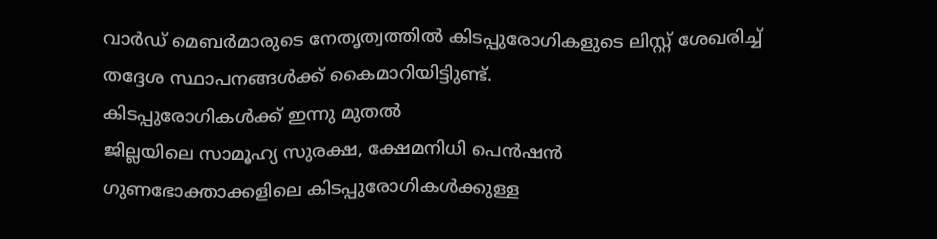വാർഡ് മെബർമാരുടെ നേതൃത്വത്തിൽ കിടപ്പുരോഗികളുടെ ലിസ്റ്റ് ശേഖരിച്ച് തദ്ദേശ സ്ഥാപനങ്ങൾക്ക് കൈമാറിയിട്ടിുണ്ട്.
കിടപ്പുരോഗികൾക്ക് ഇന്നു മുതൽ
ജില്ലയിലെ സാമൂഹ്യ സുരക്ഷ, ക്ഷേമനിധി പെൻഷൻ ഗുണഭോക്താക്കളിലെ കിടപ്പുരോഗികൾക്കുള്ള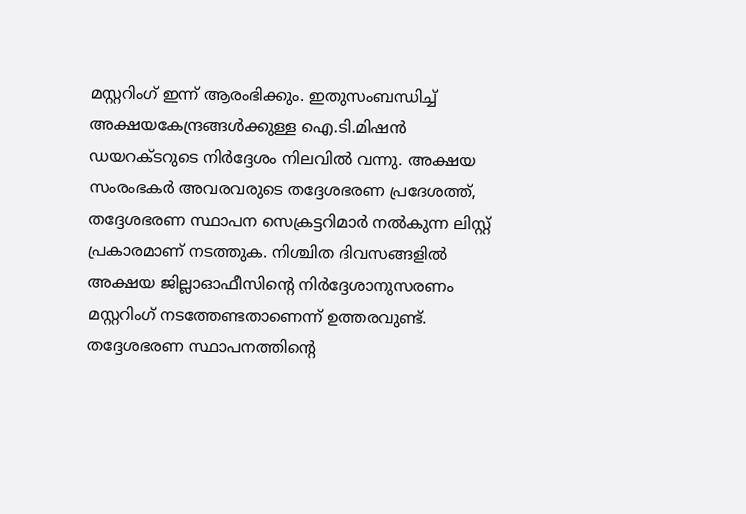മസ്റ്ററിംഗ് ഇന്ന് ആരംഭിക്കും. ഇതുസംബന്ധിച്ച് അക്ഷയകേന്ദ്രങ്ങൾക്കുള്ള ഐ.ടി.മിഷൻ ഡയറക്ടറുടെ നിർദ്ദേശം നിലവിൽ വന്നു. അക്ഷയ സംരംഭകർ അവരവരുടെ തദ്ദേശഭരണ പ്രദേശത്ത്, തദ്ദേശഭരണ സ്ഥാപന സെക്രട്ടറിമാർ നൽകുന്ന ലിസ്റ്റ് പ്രകാരമാണ് നടത്തുക. നിശ്ചിത ദിവസങ്ങളിൽ അക്ഷയ ജില്ലാഓഫീസിന്റെ നിർദ്ദേശാനുസരണം മസ്റ്ററിംഗ് നടത്തേണ്ടതാണെന്ന് ഉത്തരവുണ്ട്. തദ്ദേശഭരണ സ്ഥാപനത്തിന്റെ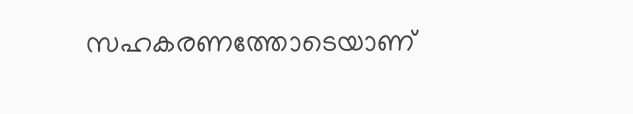സഹകരണത്തോടെയാണ്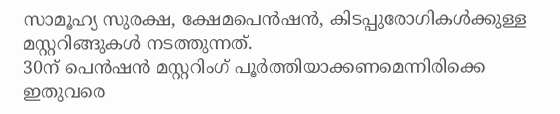സാമൂഹ്യ സുരക്ഷ, ക്ഷേമപെൻഷൻ, കിടപ്പുരോഗികൾക്കുള്ള മസ്റ്ററിങ്ങുകൾ നടത്തുന്നത്.
30ന് പെൻഷൻ മസ്റ്ററിംഗ് പൂർത്തിയാക്കണമെന്നിരിക്കെ ഇതുവരെ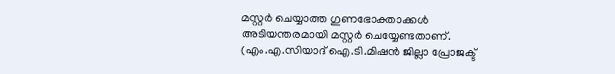മസ്റ്റർ ചെയ്യാത്ത ഗുണഭോക്താക്കൾ അടിയന്തരമായി മസ്റ്റർ ചെയ്യേണ്ടതാണ്.
(എം.എ.സിയാദ് ഐ.ടി.മിഷൻ ജില്ലാ പ്രോജക്ട്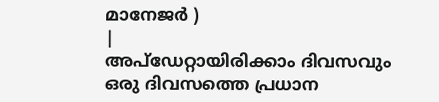മാനേജർ )
|
അപ്ഡേറ്റായിരിക്കാം ദിവസവും
ഒരു ദിവസത്തെ പ്രധാന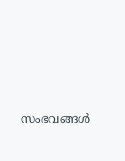സംഭവങ്ങൾ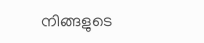നിങ്ങളുടെ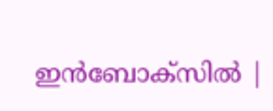ഇൻബോക്സിൽ |